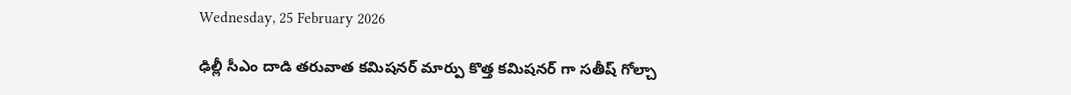Wednesday, 25 February 2026

ఢిల్లీ సీఎం దాడి తరువాత కమిషనర్ మార్పు కొత్త కమిషనర్ గా సతీష్ గోల్చా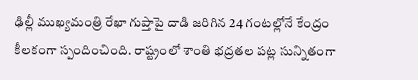ఢిల్లీ ముఖ్యమంత్రి రేఖా గుప్తాపై దాడి జరిగిన 24 గంటల్లోనే కేంద్రం కీలకంగా స్పందించింది. రాష్ట్రంలో శాంతి భద్రతల పట్ల సున్నితంగా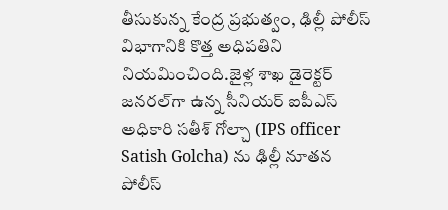తీసుకున్న కేంద్ర ప్రభుత్వం, ఢిల్లీ పోలీస్ విభాగానికి కొత్త అధిపతిని నియమించింది.జైళ్ల శాఖ డైరెక్టర్ జనరల్‌గా ఉన్న సీనియర్ ఐపీఎస్ అధికారి సతీశ్ గోల్చా (IPS officer Satish Golcha) ను ఢిల్లీ నూతన పోలీస్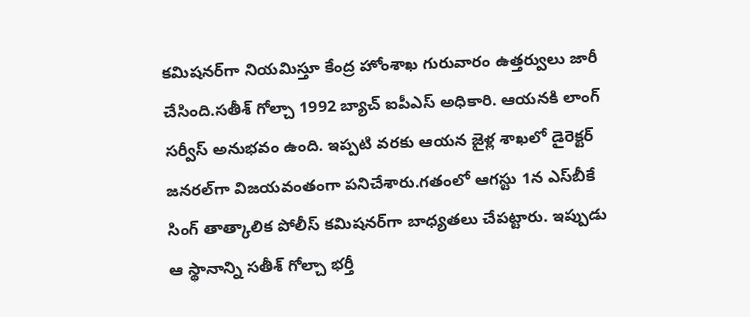కమిషనర్‌గా నియమిస్తూ కేంద్ర హోంశాఖ గురువారం ఉత్తర్వులు జారీ చేసింది.సతీశ్ గోల్చా 1992 బ్యాచ్ ఐపీఎస్ అధికారి. ఆయనకి లాంగ్ సర్వీస్ అనుభవం ఉంది. ఇప్పటి వరకు ఆయన జైళ్ల శాఖలో డైరెక్టర్ జనరల్‌గా విజయవంతంగా పనిచేశారు.గతంలో ఆగస్టు 1న ఎస్‌బీకే సింగ్ తాత్కాలిక పోలీస్ కమిషనర్‌గా బాధ్యతలు చేపట్టారు. ఇప్పుడు ఆ స్థానాన్ని సతీశ్ గోల్చా భర్తీ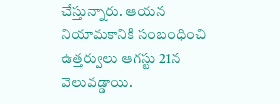చేస్తున్నారు. ఆయన నియామకానికి సంబంధించి ఉత్తర్వులు ఆగస్టు 21న వెలువడ్డాయి.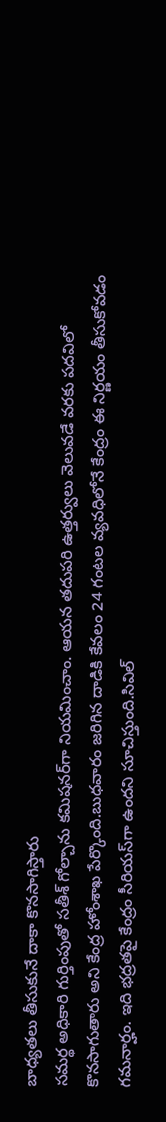బాధ్యతలు తీసుకునే దాకా కొనసాగిస్తారు
సమర్థ అధికారి గుర్తింపుతో సతీశ్ గోల్చాను కమిషనర్‌గా నియమించాం. ఆయన తదుపరి ఉత్తర్వులు వెలువడే వరకు పదవిలో కొనసాగుతారు అని కేంద్ర హోంశాఖ పేర్కొంది.బుధవారం జరిగిన దాడికి కేవలం 24 గంటల వ్యవధిలోనే కేంద్రం ఈ నిర్ణయం తీసుకోవడం గమనార్హం. ఇది భద్రతపై కేంద్రం సీరియస్‌గా ఉందని సూచిస్తుంది.సివిల్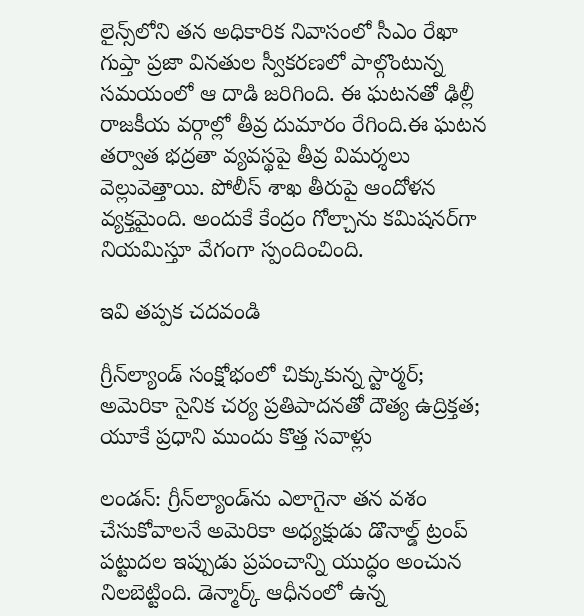లైన్స్‌లోని తన అధికారిక నివాసంలో సీఎం రేఖా గుప్తా ప్రజా వినతుల స్వీకరణలో పాల్గొంటున్న సమయంలో ఆ దాడి జరిగింది. ఈ ఘటనతో ఢిల్లీ రాజకీయ వర్గాల్లో తీవ్ర దుమారం రేగింది.ఈ ఘటన తర్వాత భద్రతా వ్యవస్థపై తీవ్ర విమర్శలు వెల్లువెత్తాయి. పోలీస్ శాఖ తీరుపై ఆందోళన వ్యక్తమైంది. అందుకే కేంద్రం గోల్చాను కమిషనర్‌గా నియమిస్తూ వేగంగా స్పందించింది.

ఇవి తప్పక చదవండి

గ్రీన్‌ల్యాండ్ సంక్షోభంలో చిక్కుకున్న స్టార్మర్; అమెరికా సైనిక చర్య ప్రతిపాదనతో దౌత్య ఉద్రిక్తత; యూకే ప్రధాని ముందు కొత్త సవాళ్లు

లండన్: గ్రీన్‌ల్యాండ్‌ను ఎలాగైనా తన వశం చేసుకోవాలనే అమెరికా అధ్యక్షుడు డొనాల్డ్ ట్రంప్ పట్టుదల ఇప్పుడు ప్రపంచాన్ని యుద్ధం అంచున నిలబెట్టింది. డెన్మార్క్ ఆధీనంలో ఉన్న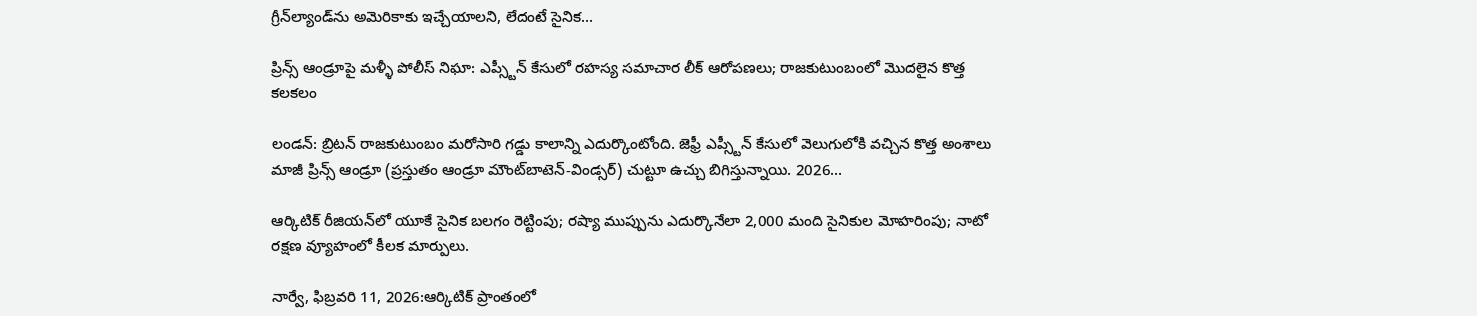గ్రీన్‌ల్యాండ్‌ను అమెరికాకు ఇచ్చేయాలని, లేదంటే సైనిక...

ప్రిన్స్ ఆండ్రూపై మళ్ళీ పోలీస్ నిఘా: ఎప్స్టీన్ కేసులో రహస్య సమాచార లీక్ ఆరోపణలు; రాజకుటుంబంలో మొదలైన కొత్త కలకలం

లండన్: బ్రిటన్ రాజకుటుంబం మరోసారి గడ్డు కాలాన్ని ఎదుర్కొంటోంది. జెఫ్రీ ఎప్స్టీన్ కేసులో వెలుగులోకి వచ్చిన కొత్త అంశాలు మాజీ ప్రిన్స్ ఆండ్రూ (ప్రస్తుతం ఆండ్రూ మౌంట్‌బాటెన్-విండ్సర్) చుట్టూ ఉచ్చు బిగిస్తున్నాయి. 2026...

ఆర్కిటిక్ రీజియన్‌లో యూకే సైనిక బలగం రెట్టింపు; రష్యా ముప్పును ఎదుర్కొనేలా 2,000 మంది సైనికుల మోహరింపు; నాటో రక్షణ వ్యూహంలో కీలక మార్పులు.

నార్వే, ఫిబ్రవరి 11, 2026:ఆర్కిటిక్ ప్రాంతంలో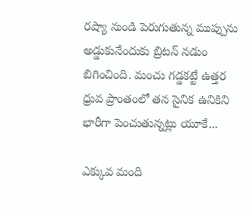రష్యా నుండి పెరుగుతున్న ముప్పును అడ్డుకునేందుకు బ్రిటన్ నడుం బిగించింది. మంచు గడ్డకట్టే ఉత్తర ధ్రువ ప్రాంతంలో తన సైనిక ఉనికిని భారీగా పెంచుతున్నట్లు యూకే...

ఎక్కువ మంది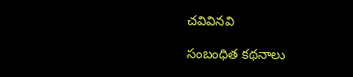చవివినవి

సంబంధిత కథనాలు